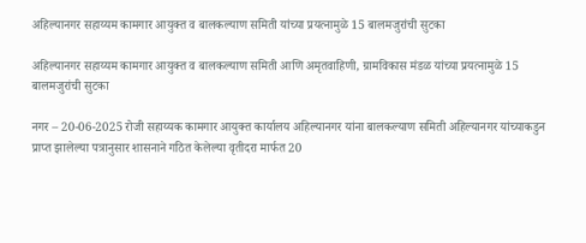अहिल्‍यानगर सहाय्यम कामगार आयुक्‍त व बालकल्‍याण समिती यांच्‍या प्रयत्‍नामुळे 15 बालमजुरांची सुटका

अहिल्‍यानगर सहाय्यम कामगार आयुक्‍त व बालकल्‍याण समिती आणि अमृतवाहिणी, ग्रामविकास मंडळ यांच्‍या प्रयत्‍नामुळे 15 बालमजुरांची सुटका

नगर – 20-06-2025 रोजी सहाय्यक कामगार आयुक्‍त कार्यालय अहिल्‍यानगर यांना बालकल्‍याण समिती अहिल्‍यानगर यांच्‍याकडुन प्राप्‍त झालेल्‍या पत्रानुसार शासनाने गठित केलेल्‍या वृतीदरा मार्फत 20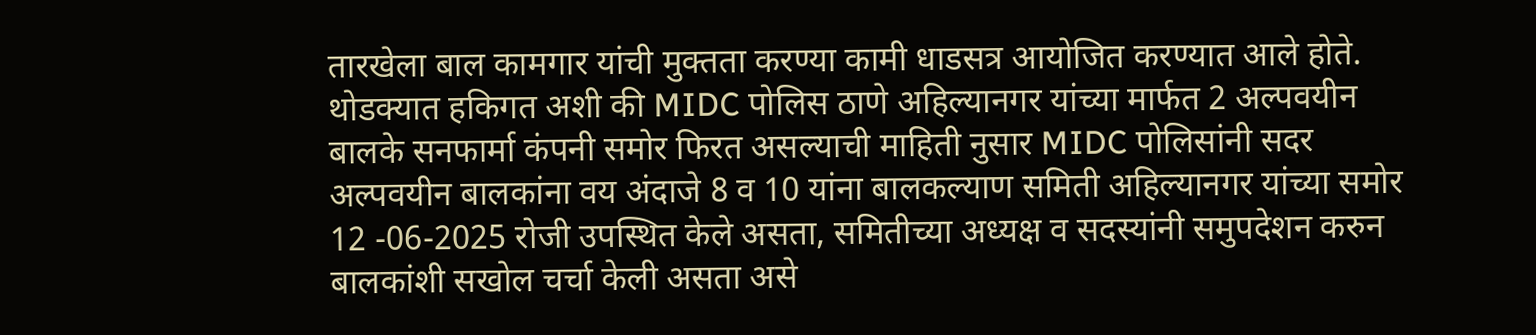तारखेला बाल कामगार यांची मुक्‍तता करण्या कामी धाडसत्र आयोजित करण्यात आले होते. थोडक्यात हकिगत अशी की MIDC पोलिस ठाणे अहिल्‍यानगर यांच्‍या मार्फत 2 अल्‍पवयीन बालके सनफार्मा कंपनी समोर फिरत असल्‍याची माहिती नुसार MIDC पोलिसांनी सदर अल्‍पवयीन बालकांना वय अंदाजे 8 व 10 यांना बालकल्‍याण समिती अहिल्‍यानगर यांच्या समोर 12 -06-2025 रोजी उपस्‍थित केले असता, समितीच्‍या अध्यक्ष व सदस्यांनी समुपदेशन करुन बालकांशी सखोल चर्चा केली असता असे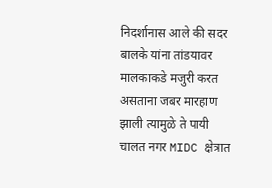निदर्शानास आले की सदर बालके यांना तांडयावर मालकाकडे मजुरी करत असताना जबर मारहाण झाली त्‍यामुळे ते पायी चालत नगर MIDC क्षेत्रात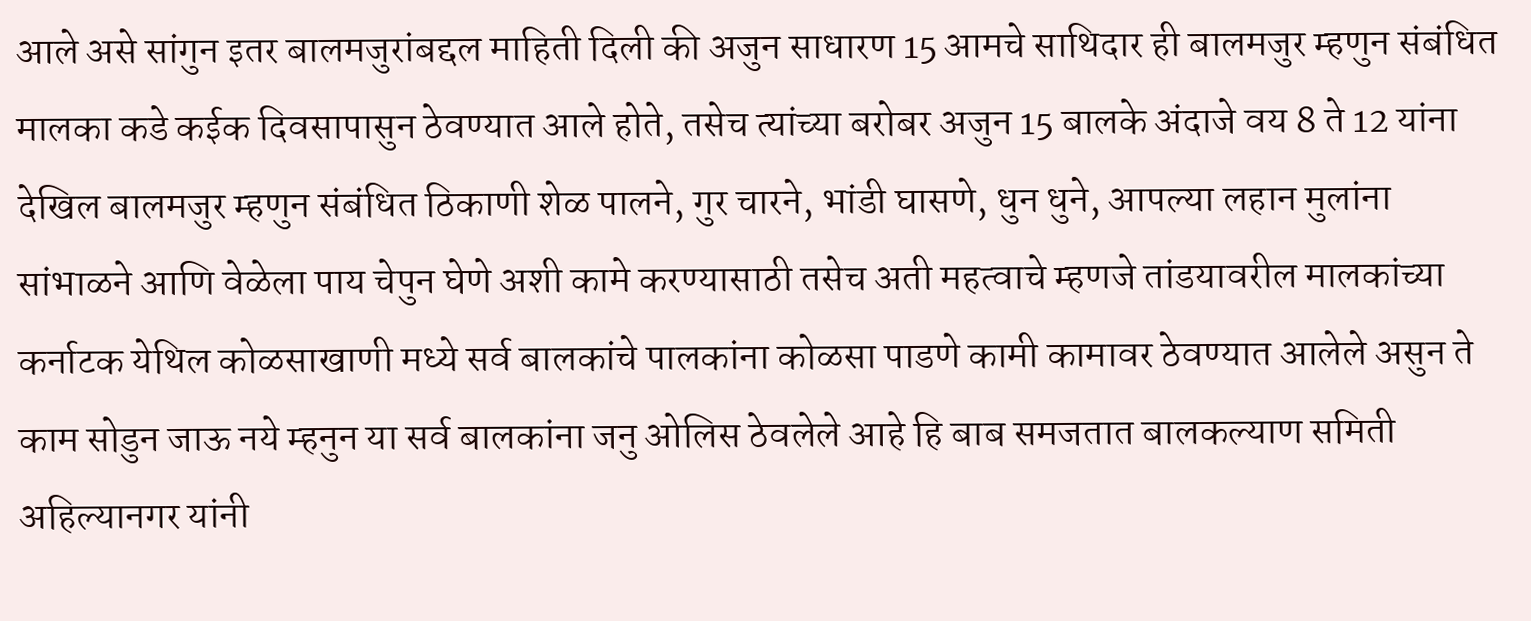आले असे सांगुन इतर बालमजुरांबद्दल माहिती दिली की अजुन साधारण 15 आमचे साथिदार ही बालमजुर म्‍हणुन संबंधित मालका कडे कईक दिवसापासुन ठेवण्यात आले होते, तसेच त्‍यांच्‍या बरोबर अजुन 15 बालके अंदाजे वय 8 ते 12 यांना देखिल बालमजुर म्‍हणुन संबंधित ठिकाणी शेळ पालने, गुर चारने, भांडी घासणे, धुन धुने, आपल्‍या लहान मुलांना सांभाळने आणि वेळेला पाय चेपुन घेणे अशी कामे करण्यासाठी तसेच अती महत्‍वाचे म्‍हणजे तांडयावरील मालकांच्‍या कर्नाटक येथिल कोळसाखाणी मध्ये सर्व बालकांचे पालकांना कोळसा पाडणे कामी कामावर ठेवण्यात आलेले असुन ते काम सोडुन जाऊ नये म्‍हनुन या सर्व बालकांना जनु ओलिस ठेवलेले आहे हि बाब समजतात बालकल्याण समिती अहिल्‍यानगर यांनी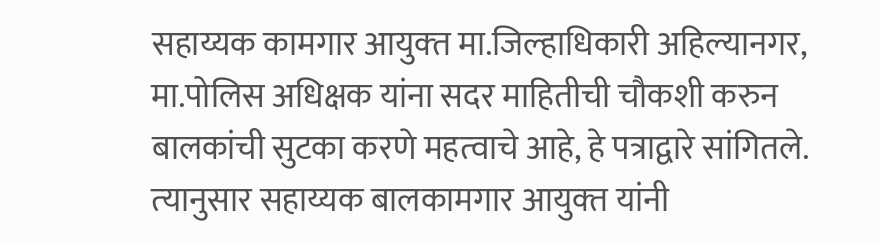सहाय्यक कामगार आयुक्‍त मा.जिल्‍हाधिकारी अहिल्‍यानगर, मा.पोलिस अधिक्षक यांना सदर माहितीची चौकशी करुन बालकांची सुटका करणे महत्‍वाचे आहे, हे पत्राद्वारे सांगितले. त्‍यानुसार सहाय्यक बालकामगार आयुक्‍त यांनी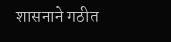शासनाने गठीत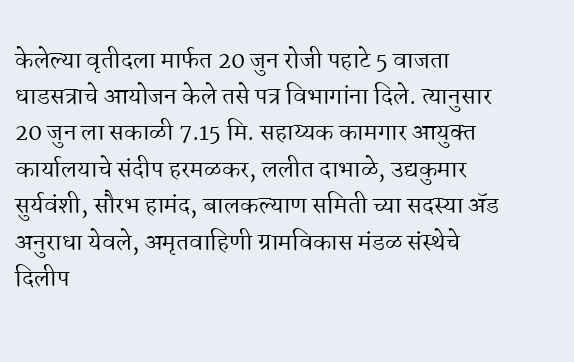केलेल्‍या वृतीदला मार्फत 20 जुन रोजी पहाटे 5 वाजता धाडसत्राचे आयोजन केले तसे पत्र विभागांना दिले. त्‍यानुसार 20 जुन ला सकाळी 7.15 मि. सहाय्यक कामगार आयुक्‍त कार्यालयाचे संदीप हरमळकर, ललीत दाभाळे, उद्यकुमार सुर्यवंशी, सौरभ हामंद, बालकल्‍याण समिती च्‍या सदस्या ॲड अनुराधा येवले, अमृतवाहिणी ग्रामविकास मंडळ संस्‍थेचे दिलीप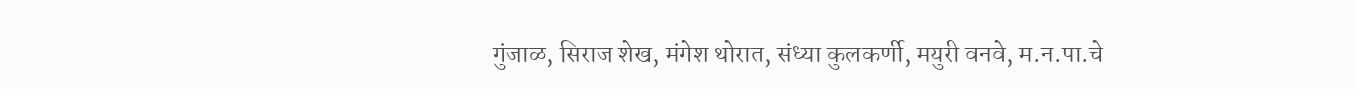गुंजाळ, सिराज शेख, मंगेश थोरात, संध्या कुलकर्णी, मयुरी वनवे, म.न.पा.चे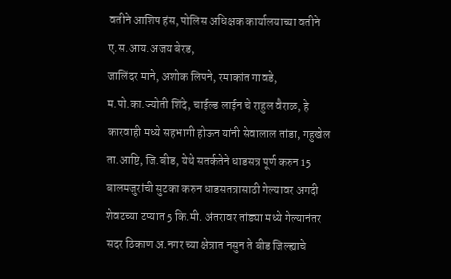वतीने आशिष हंस, पोलिस अधिक्षक कार्यालयाच्या वतीने ए.स.आय.अजय बेरड,
जालिंदर माने, अशोक लिपने, रमाकांत गावडे, म.पो.का.ज्‍योती शिंदे, चाईल्‍ड लाईन चे राहुल वैराळ, हे कारवाही मध्ये सहभागी होऊन यांनी सेवालाल तांडा, गहुखेल ता.आष्टि, जि.बीड, येथे सतर्कतेने धाडसत्र पूर्ण करुन 15 बालमजुरांची सुटका करुन धाडसतत्रासाठी गेल्‍यावर अगदी शेवटच्‍या टप्यात 5 कि.मी. अंतरावर तांड्या मध्ये गेल्‍यानंतर सदर ठिकाण अ.नगर च्‍या क्षेत्रात नसुन ते बीड जिल्‍ह्याचे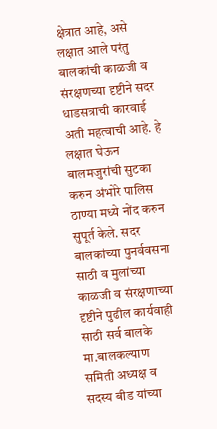क्षेत्रात आहे, असे लक्षात आले परंतु बालकांची काळजी व संरक्षणच्‍या दृष्टीने सदर धाडसत्राची कारवाई अती महत्‍वाची आहे. हे लक्षात घेऊन बालमजुरांची सुटका करुन अंभोरे पालिस ठाण्या मध्ये नोंद करुन सुपूर्त केले. सदर बालकांच्‍या पुनर्ववसना साठी व मुलांच्‍या काळजी व संरक्षणाच्‍या दृष्टीने पुढील कार्यवाही साठी सर्व बालके मा.बालकल्‍याण समिती अध्यक्ष व सदस्य बीड यांच्‍या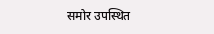समोर उपस्‍थित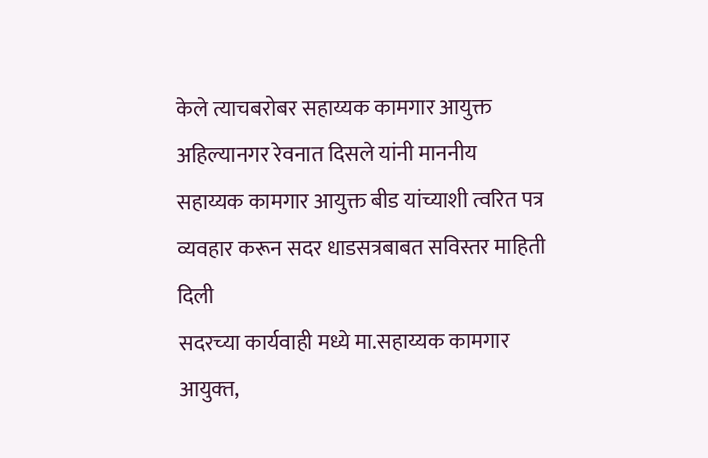केले त्याचबरोबर सहाय्यक कामगार आयुक्त अहिल्यानगर रेवनात दिसले यांनी माननीय सहाय्यक कामगार आयुक्त बीड यांच्याशी त्वरित पत्र व्यवहार करून सदर धाडसत्रबाबत सविस्तर माहिती दिली
सदरच्‍या कार्यवाही मध्ये मा.सहाय्यक कामगार आयुक्‍त,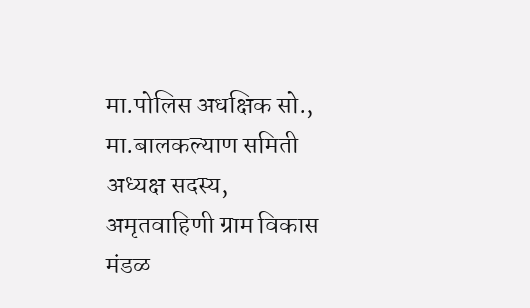मा.पोलिस अधक्षिक सो., मा.बालकल्‍याण समिती अध्यक्ष सदस्य, अमृतवाहिणी ग्राम विकास मंडळ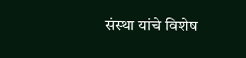संस्‍था यांचे विशेष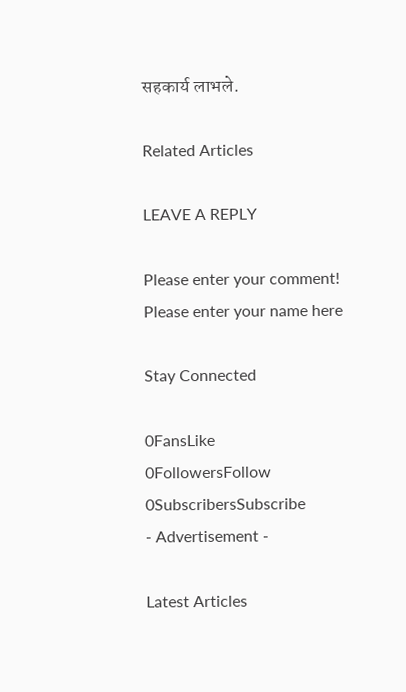सहकार्य लाभले.

Related Articles

LEAVE A REPLY

Please enter your comment!
Please enter your name here

Stay Connected

0FansLike
0FollowersFollow
0SubscribersSubscribe
- Advertisement -

Latest Articles